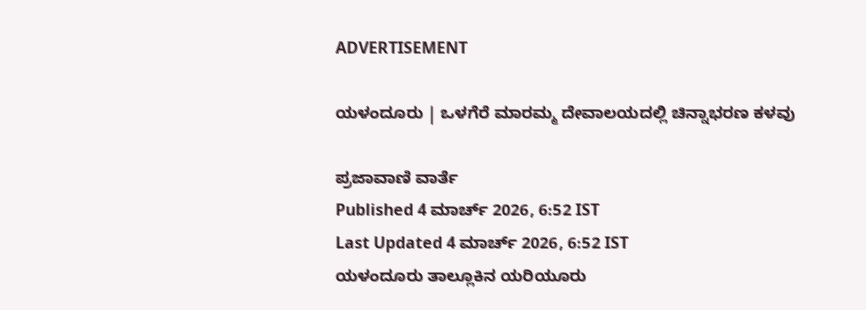ADVERTISEMENT

ಯಳಂದೂರು | ಒಳಗೆರೆ ಮಾರಮ್ಮ ದೇವಾಲಯದಲ್ಲಿ ಚಿನ್ನಾಭರಣ ಕಳವು

ಪ್ರಜಾವಾಣಿ ವಾರ್ತೆ
Published 4 ಮಾರ್ಚ್ 2026, 6:52 IST
Last Updated 4 ಮಾರ್ಚ್ 2026, 6:52 IST
ಯಳಂದೂರು ತಾಲ್ಲೂಕಿನ ಯರಿಯೂರು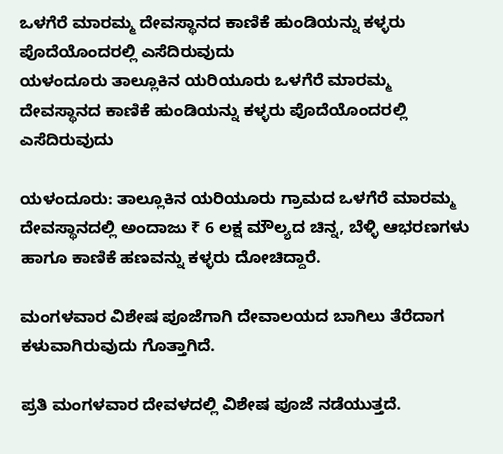ಒಳಗೆರೆ ಮಾರಮ್ಮ ದೇವಸ್ಥಾನದ ಕಾಣಿಕೆ ಹುಂಡಿಯನ್ನು ಕಳ್ಳರು ಪೊದೆಯೊಂದರಲ್ಲಿ ಎಸೆದಿರುವುದು
ಯಳಂದೂರು ತಾಲ್ಲೂಕಿನ ಯರಿಯೂರು ಒಳಗೆರೆ ಮಾರಮ್ಮ ದೇವಸ್ಥಾನದ ಕಾಣಿಕೆ ಹುಂಡಿಯನ್ನು ಕಳ್ಳರು ಪೊದೆಯೊಂದರಲ್ಲಿ ಎಸೆದಿರುವುದು

ಯಳಂದೂರು: ತಾಲ್ಲೂಕಿನ ಯರಿಯೂರು ಗ್ರಾಮದ ಒಳಗೆರೆ ಮಾರಮ್ಮ ದೇವಸ್ಥಾನದಲ್ಲಿ ಅಂದಾಜು ₹ 6 ಲಕ್ಷ ಮೌಲ್ಯದ ಚಿನ್ನ, ಬೆಳ್ಳಿ ಆಭರಣಗಳು ಹಾಗೂ ಕಾಣಿಕೆ ಹಣವನ್ನು ಕಳ್ಳರು ದೋಚಿದ್ದಾರೆ.

ಮಂಗಳವಾರ ವಿಶೇಷ ಪೂಜೆಗಾಗಿ ದೇವಾಲಯದ ಬಾಗಿಲು ತೆರೆದಾಗ ಕಳುವಾಗಿರುವುದು ಗೊತ್ತಾಗಿದೆ.

ಪ್ರತಿ ಮಂಗಳವಾರ ದೇವಳದಲ್ಲಿ ವಿಶೇಷ ಪೂಜೆ ನಡೆಯುತ್ತದೆ.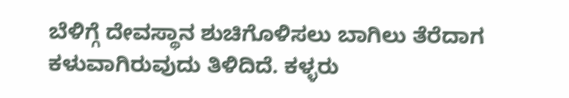ಬೆಳಿಗ್ಗೆ ದೇವಸ್ಥಾನ ಶುಚಿಗೊಳಿಸಲು ಬಾಗಿಲು ತೆರೆದಾಗ ಕಳುವಾಗಿರುವುದು ತಿಳಿದಿದೆ. ಕಳ್ಳರು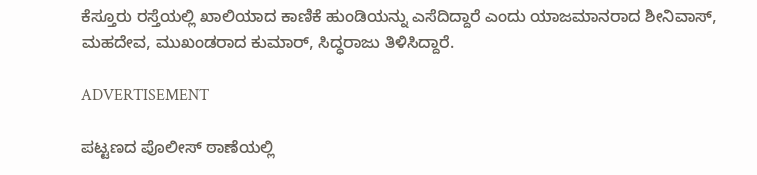ಕೆಸ್ತೂರು ರಸ್ತೆಯಲ್ಲಿ ಖಾಲಿಯಾದ ಕಾಣಿಕೆ ಹುಂಡಿಯನ್ನು ಎಸೆದಿದ್ದಾರೆ ಎಂದು ಯಾಜಮಾನರಾದ ಶೀನಿವಾಸ್, ಮಹದೇವ, ಮುಖಂಡರಾದ ಕುಮಾರ್, ಸಿದ್ಧರಾಜು ತಿಳಿಸಿದ್ದಾರೆ.

ADVERTISEMENT

ಪಟ್ಟಣದ ಪೊಲೀಸ್ ಠಾಣೆಯಲ್ಲಿ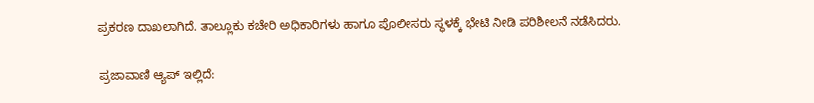ಪ್ರಕರಣ ದಾಖಲಾಗಿದೆ. ತಾಲ್ಲೂಕು ಕಚೇರಿ ಅಧಿಕಾರಿಗಳು ಹಾಗೂ ಪೊಲೀಸರು ಸ್ಥಳಕ್ಕೆ ಭೇಟಿ ನೀಡಿ ಪರಿಶೀಲನೆ ನಡೆಸಿದರು.

ಪ್ರಜಾವಾಣಿ ಆ್ಯಪ್ ಇಲ್ಲಿದೆ: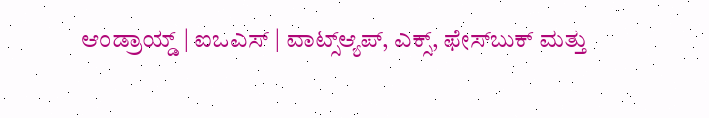ಆಂಡ್ರಾಯ್ಡ್ | ಐಒಎಸ್ | ವಾಟ್ಸ್ಆ್ಯಪ್, ಎಕ್ಸ್, ಫೇಸ್‌ಬುಕ್ ಮತ್ತು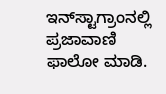ಇನ್‌ಸ್ಟಾಗ್ರಾಂನಲ್ಲಿ ಪ್ರಜಾವಾಣಿ ಫಾಲೋ ಮಾಡಿ.